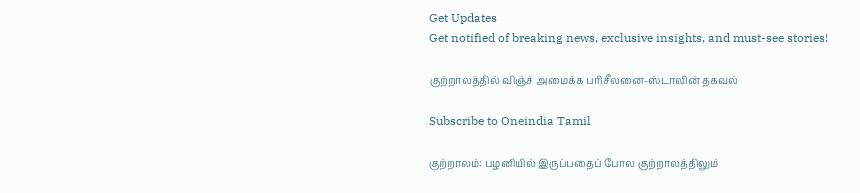Get Updates
Get notified of breaking news, exclusive insights, and must-see stories!

குற்றாலத்தில் விஞ்ச் அமைக்க பரிசீலனை-ஸ்டாலின் தகவல்

Subscribe to Oneindia Tamil

குற்றாலம்: பழனியில் இருப்பதைப் போல குற்றாலத்திலும்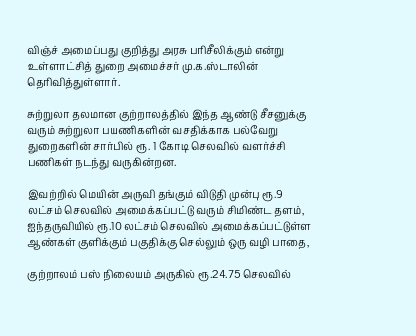விஞ்ச் அமைப்பது குறித்து அரசு பரிசீலிக்கும் என்று உள்ளாட்சித் துறை அமைச்சர் மு.க.ஸ்டாலின் தெரிவித்துள்ளார்.

சுற்றுலா தலமான குற்றாலத்தில் இந்த ஆண்டு சீசனுக்கு வரும் சுற்றுலா பயணிகளின் வசதிக்காக பல்வேறு துறைகளின் சார்பில் ரூ. 1 கோடி செலவில் வளர்ச்சி பணிகள் நடந்து வருகின்றன.

இவற்றில் மெயின் அருவி தங்கும் விடுதி முன்பு ரூ.9 லட்சம் செலவில் அமைக்கப்பட்டு வரும் சிமிண்ட தளம், ஐந்தருவியில் ரூ.10 லட்சம் செலவில் அமைக்கப்பட்டுள்ள ஆண்கள் குளிக்கும் பகுதிக்கு செல்லும் ஒரு வழி பாதை,

குற்றாலம் பஸ் நிலையம் அருகில் ரூ.24.75 செலவில்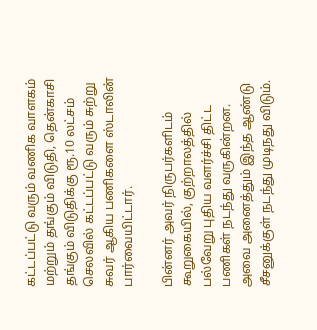கட்டப்பட்டு வரும் வணிக வாளகம் மற்றும் தங்கும் விடுதி, தென்காசி தங்கும் விடுதிக்கு ரூ.10 லட்சம் செலவில் கட்டப்பட்டு வரும் சுற்று சுவர் ஆகிய பணிகளை ஸ்டாலின் பார்வையிட்டார்.

பின்னர் அவர் நிருபர்களிடம் கூறுகையில், குற்றாலத்தில் பல்வேறு புதிய வளர்ச்சி திட்ட பணிகள் நடந்து வருகின்றன. அவை அனைத்தும் இந்த ஆண்டு சீசனுக்குள் நடந்து முடிநது விடும்.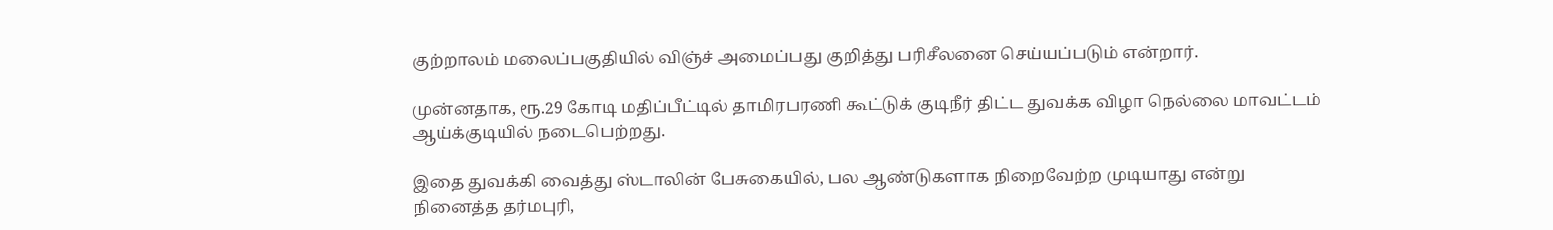குற்றாலம் மலைப்பகுதியில் விஞ்ச் அமைப்பது குறித்து பரிசீலனை செய்யப்படும் என்றார்.

முன்னதாக, ரூ.29 கோடி மதிப்பீட்டில் தாமிரபரணி கூட்டுக் குடிநீர் திட்ட துவக்க விழா நெல்லை மாவட்டம் ஆய்க்குடியில் நடைபெற்றது.

இதை துவக்கி வைத்து ஸ்டாலின் பேசுகையில், பல ஆண்டுகளாக நிறைவேற்ற முடியாது என்று நினைத்த தர்மபுரி,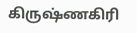கிருஷ்ணகிரி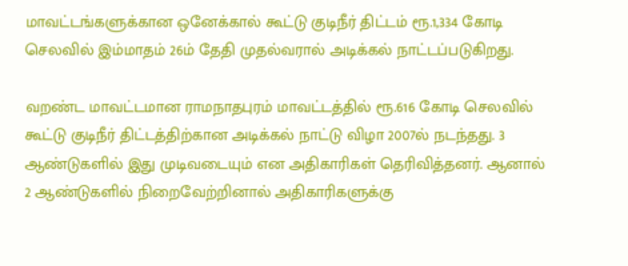மாவட்டங்களுக்கான ஒனேக்கால் கூட்டு குடிநீர் திட்டம் ரூ.1,334 கோடி செலவில் இம்மாதம் 26ம் தேதி முதல்வரால் அடிக்கல் நாட்டப்படுகிறது.

வறண்ட மாவட்டமான ராமநாதபுரம் மாவட்டத்தில் ரூ.616 கோடி செலவில் கூட்டு குடிநீர் திட்டத்திற்கான அடிக்கல் நாட்டு விழா 2007ல் நடந்தது. 3 ஆண்டுகளில் இது முடிவடையும் என அதிகாரிகள் தெரிவித்தனர். ஆனால் 2 ஆண்டுகளில் நிறைவேற்றினால் அதிகாரிகளுக்கு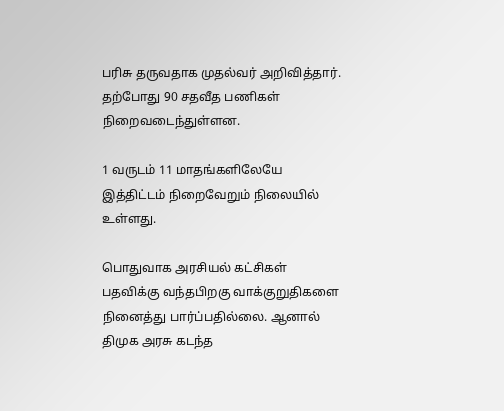பரிசு தருவதாக முதல்வர் அறிவித்தார். தற்போது 90 சதவீத பணிகள் நிறைவடைந்துள்ளன.

1 வருடம் 11 மாதங்களிலேயே இத்திட்டம் நிறைவேறும் நிலையில் உள்ளது.

பொதுவாக அரசியல் கட்சிகள் பதவிக்கு வந்தபிறகு வாக்குறுதிகளை நினைத்து பார்ப்பதில்லை. ஆனால் திமுக அரசு கடந்த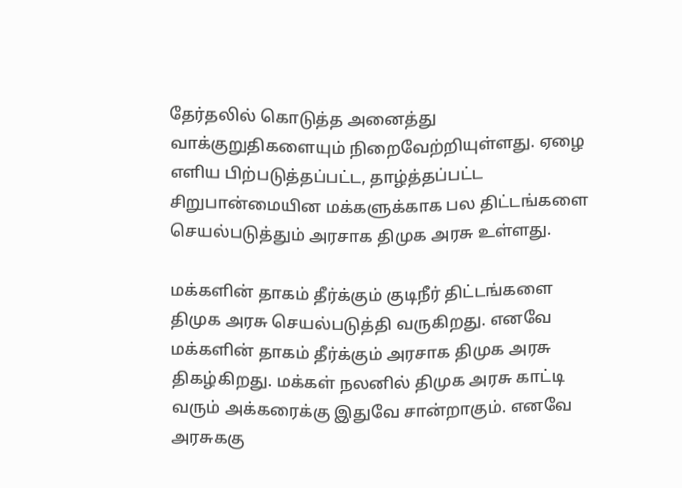தேர்தலில் கொடுத்த அனைத்து வாக்குறுதிகளையும் நிறைவேற்றியுள்ளது. ஏழை எளிய பிற்படுத்தப்பட்ட, தாழ்த்தப்பட்ட சிறுபான்மையின மக்களுக்காக பல திட்டங்களை செயல்படுத்தும் அரசாக திமுக அரசு உள்ளது.

மக்களின் தாகம் தீர்க்கும் குடிநீர் திட்டங்களை திமுக அரசு செயல்படுத்தி வருகிறது. எனவே மக்களின் தாகம் தீர்க்கும் அரசாக திமுக அரசு திகழ்கிறது. மக்கள் நலனில் திமுக அரசு காட்டி வரும் அக்கரைக்கு இதுவே சான்றாகும். எனவே அரசுககு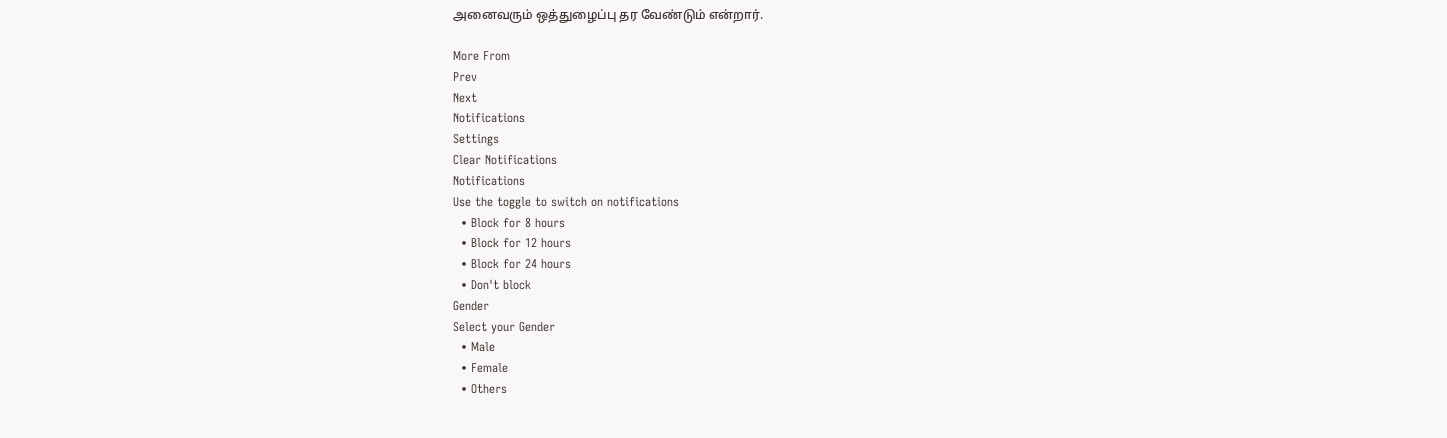அனைவரும் ஒத்துழைப்பு தர வேண்டும் என்றார்.

More From
Prev
Next
Notifications
Settings
Clear Notifications
Notifications
Use the toggle to switch on notifications
  • Block for 8 hours
  • Block for 12 hours
  • Block for 24 hours
  • Don't block
Gender
Select your Gender
  • Male
  • Female
  • Others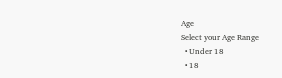Age
Select your Age Range
  • Under 18
  • 18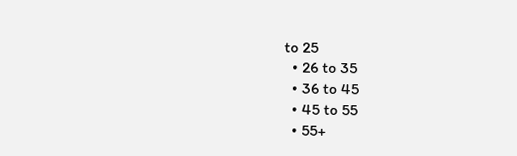to 25
  • 26 to 35
  • 36 to 45
  • 45 to 55
  • 55+